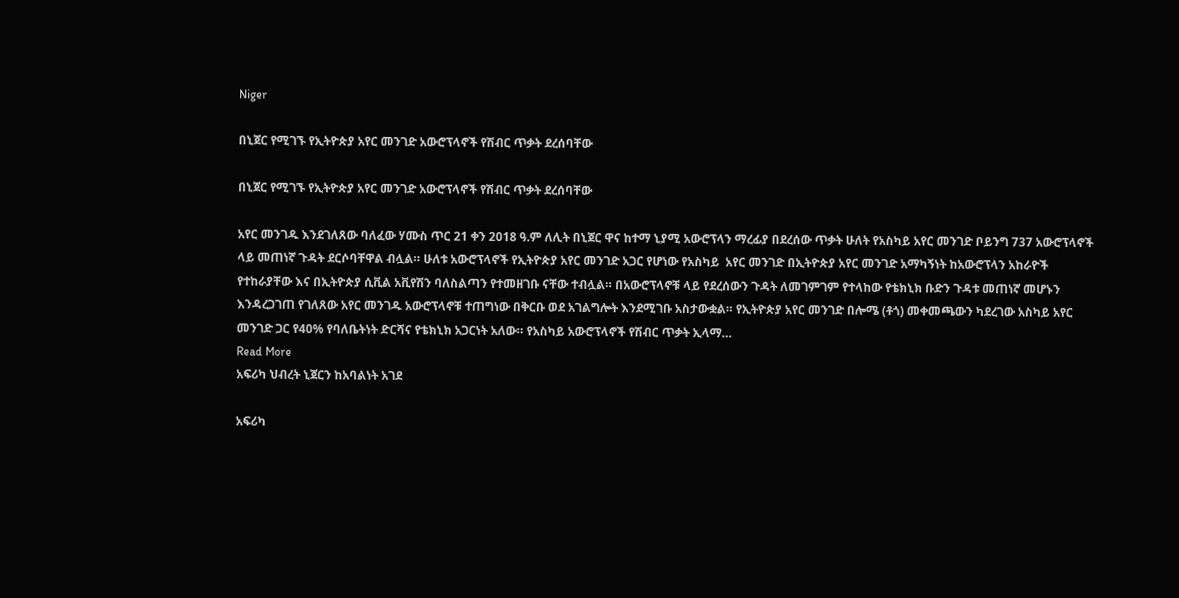Niger

በኒጀር የሚገኙ የኢትዮጵያ አየር መንገድ አውሮፕላኖች የሽብር ጥቃት ደረሰባቸው

በኒጀር የሚገኙ የኢትዮጵያ አየር መንገድ አውሮፕላኖች የሽብር ጥቃት ደረሰባቸው

አየር መንገዱ እንደገለጸው ባለፈው ሃሙስ ጥር 21 ቀን 2018 ዓ.ም ለሊት በኒጀር ዋና ከተማ ኒያሚ አውሮፕላን ማረፊያ በደረሰው ጥቃት ሁለት የአስካይ አየር መንገድ ቦይንግ 737 አውሮፕላኖች ላይ መጠነኛ ጉዳት ደርሶባቸዋል ብሏል። ሁለቱ አውሮፕላኖች የኢትዮጵያ አየር መንገድ አጋር የሆነው የአስካይ  አየር መንገድ በኢትዮጵያ አየር መንገድ አማካኝነት ከአውሮፕላን አከራዮች የተከራያቸው እና በኢትዮጵያ ሲቪል አቪየሽን ባለስልጣን የተመዘገቡ ናቸው ተብሏል። በአውሮፕላኖቹ ላይ የደረሰውን ጉዳት ለመገምገም የተላከው የቴክኒክ ቡድን ጉዳቱ መጠነኛ መሆኑን እንዳረጋገጠ የገለጸው አየር መንገዱ አውሮፕላኖቹ ተጠግነው በቅርቡ ወደ አገልግሎት እንደሚገቡ አስታውቋል። የኢትዮጵያ አየር መንገድ በሎሜ (ቶጎ) መቀመጫውን ካደረገው አስካይ አየር መንገድ ጋር የ40% የባለቤትነት ድርሻና የቴክኒክ አጋርነት አለው። የአስካይ አውሮፕላኖች የሽብር ጥቃት ኢላማ…
Read More
አፍሪካ ህብረት ኒጀርን ከአባልነት አገደ

አፍሪካ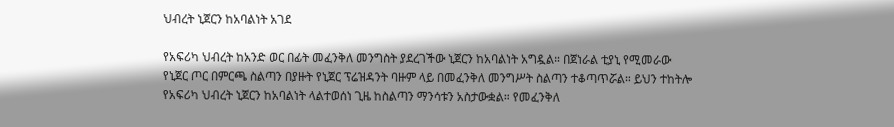ህብረት ኒጀርን ከአባልነት አገደ

የአፍሪካ ህብረት ከአንድ ወር በፊት መፈንቅለ መንግስት ያደረገችው ኒጀርን ከአባልነት አግዷል። በጀነራል ቲያኒ የሚመራው የኒጀር ጦር በምርጫ ስልጣን በያዙት የኒጀር ፕሬዝዳንት ባዙም ላይ በመፈንቅለ መንግሥት ስልጣን ተቆጣጥሯል። ይህን ተከትሎ የአፍሪካ ህብረት ኒጀርን ከአባልነት ላልተወሰነ ጊዜ ከስልጣን ማንሳቱን አስታውቋል። የመፈንቅለ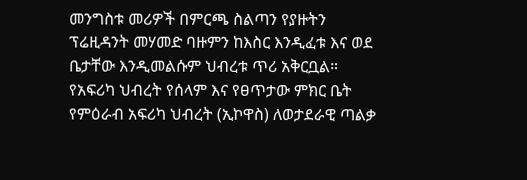መንግስቱ መሪዎች በምርጫ ስልጣን የያዙትን ፕሬዚዳንት መሃመድ ባዙምን ከእስር እንዲፈቱ እና ወደ ቤታቸው እንዲመልሱም ህብረቱ ጥሪ አቅርቧል። የአፍሪካ ህብረት የሰላም እና የፀጥታው ምክር ቤት የምዕራብ አፍሪካ ህብረት (ኢኮዋስ) ለወታደራዊ ጣልቃ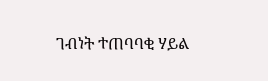ገብነት ተጠባባቂ ሃይል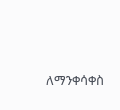ለማንቀሳቀስ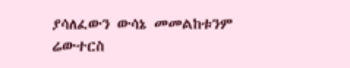ያሳለፈውን ውሳኔ መመልከቱንም ሬውተርስ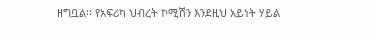ዘግቧል፡፡ የአፍሪካ ህብረት ኮሚሽን እንደዚህ አይነት ሃይል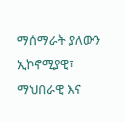ማሰማራት ያለውን ኢኮኖሚያዊ፣ ማህበራዊ እና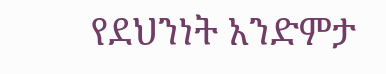የደህንነት አንድምታ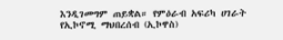እንዲገመግም ጠይቋል። የምዕራብ አፍሪካ ሀገራት የኢኮኖሚ ማህበረሰብ (ኢኮዋስ)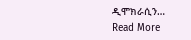ዲሞክራሲን…
Read More